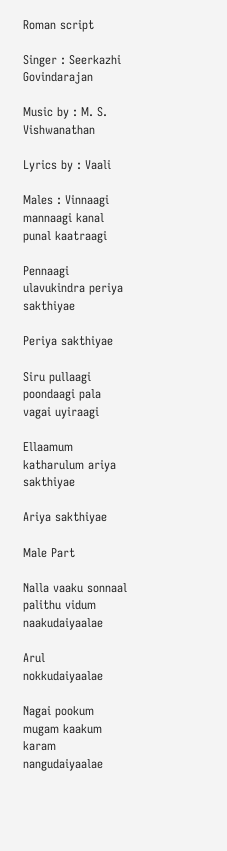Roman script

Singer : Seerkazhi Govindarajan

Music by : M. S. Vishwanathan

Lyrics by : Vaali

Males : Vinnaagi mannaagi kanal punal kaatraagi

Pennaagi ulavukindra periya sakthiyae

Periya sakthiyae

Siru pullaagi poondaagi pala vagai uyiraagi

Ellaamum katharulum ariya sakthiyae

Ariya sakthiyae

Male Part

Nalla vaaku sonnaal palithu vidum naakudaiyaalae

Arul nokkudaiyaalae

Nagai pookum mugam kaakum karam nangudaiyaalae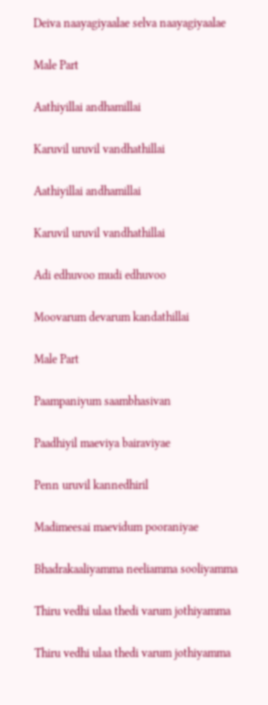Deiva naayagiyaalae selva naayagiyaalae

Male Part

Aathiyillai andhamillai

Karuvil uruvil vandhathillai

Aathiyillai andhamillai

Karuvil uruvil vandhathillai

Adi edhuvoo mudi edhuvoo

Moovarum devarum kandathillai

Male Part

Paampaniyum saambhasivan

Paadhiyil maeviya bairaviyae

Penn uruvil kannedhiril

Madimeesai maevidum pooraniyae

Bhadrakaaliyamma neeliamma sooliyamma

Thiru vedhi ulaa thedi varum jothiyamma

Thiru vedhi ulaa thedi varum jothiyamma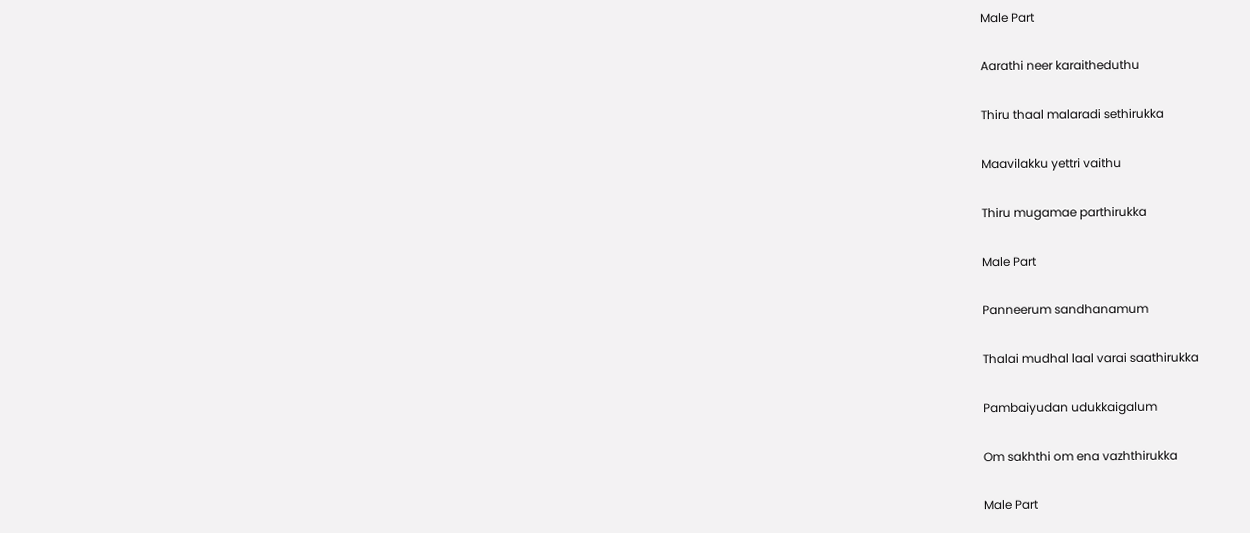Male Part

Aarathi neer karaitheduthu

Thiru thaal malaradi sethirukka

Maavilakku yettri vaithu

Thiru mugamae parthirukka

Male Part

Panneerum sandhanamum

Thalai mudhal laal varai saathirukka

Pambaiyudan udukkaigalum

Om sakhthi om ena vazhthirukka

Male Part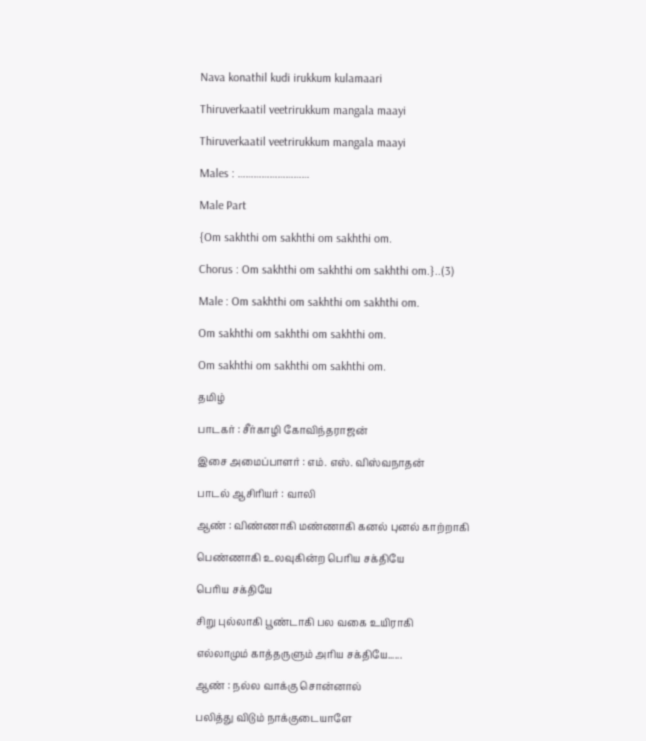Nava konathil kudi irukkum kulamaari

Thiruverkaatil veetrirukkum mangala maayi

Thiruverkaatil veetrirukkum mangala maayi

Males : ………………………

Male Part

{Om sakhthi om sakhthi om sakhthi om.

Chorus : Om sakhthi om sakhthi om sakhthi om.}..(3)

Male : Om sakhthi om sakhthi om sakhthi om.

Om sakhthi om sakhthi om sakhthi om.

Om sakhthi om sakhthi om sakhthi om.

தமிழ்

பாடகர் : சீர்காழி கோவிந்தராஜன்

இசை அமைப்பாளர் : எம். எஸ். விஸ்வநாதன்

பாடல் ஆசிரியர் : வாலி

ஆண் : விண்ணாகி மண்ணாகி கனல் புனல் காற்றாகி

பெண்ணாகி உலவுகின்ற பெரிய சக்தியே

பெரிய சக்தியே

சிறு புல்லாகி பூண்டாகி பல வகை உயிராகி

எல்லாமும் காத்தருளும் அரிய சக்தியே......

ஆண் : நல்ல வாக்கு சொன்னால்

பலித்து விடும் நாக்குடையாளே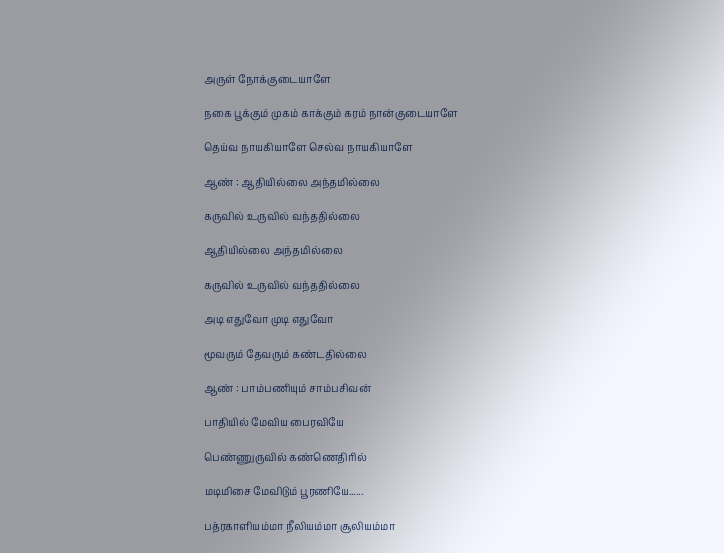அருள் நோக்குடையாளே

நகை பூக்கும் முகம் காக்கும் கரம் நான்குடையாளே

தெய்வ நாயகியாளே செல்வ நாயகியாளே

ஆண் : ஆதியில்லை அந்தமில்லை

கருவில் உருவில் வந்ததில்லை

ஆதியில்லை அந்தமில்லை

கருவில் உருவில் வந்ததில்லை

அடி எதுவோ முடி எதுவோ

மூவரும் தேவரும் கண்டதில்லை

ஆண் : பாம்பணியும் சாம்பசிவன்

பாதியில் மேவிய பைரவியே

பெண்ணுருவில் கண்ணெதிரில்

மடிமிசை மேவிடும் பூரணியே......

பத்ரகாளியம்மா நீலியம்மா சூலியம்மா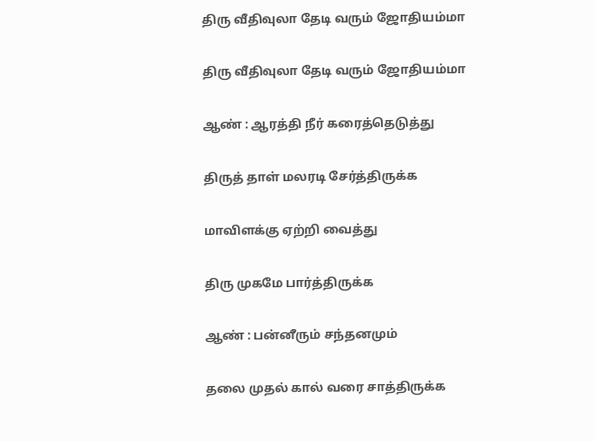திரு வீதிவுலா தேடி வரும் ஜோதியம்மா

திரு வீதிவுலா தேடி வரும் ஜோதியம்மா

ஆண் : ஆரத்தி நீர் கரைத்தெடுத்து

திருத் தாள் மலரடி சேர்த்திருக்க

மாவிளக்கு ஏற்றி வைத்து

திரு முகமே பார்த்திருக்க

ஆண் : பன்னீரும் சந்தனமும்

தலை முதல் கால் வரை சாத்திருக்க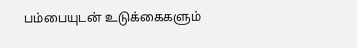பம்பையுடன் உடுக்கைகளும்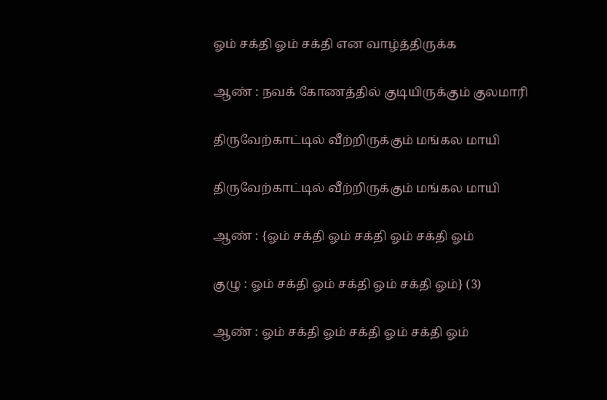ஓம் சக்தி ஓம் சக்தி என வாழ்த்திருக்க

ஆண் : நவக் கோணத்தில் குடியிருக்கும் குலமாரி

திருவேற்காட்டில் வீற்றிருக்கும் மங்கல மாயி

திருவேற்காட்டில் வீற்றிருக்கும் மங்கல மாயி

ஆண் : {ஓம் சக்தி ஓம் சக்தி ஓம் சக்தி ஓம்

குழு : ஓம் சக்தி ஓம் சக்தி ஓம் சக்தி ஓம்} (3)

ஆண் : ஓம் சக்தி ஓம் சக்தி ஓம் சக்தி ஓம்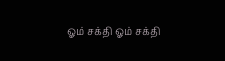ஓம் சக்தி ஓம் சக்தி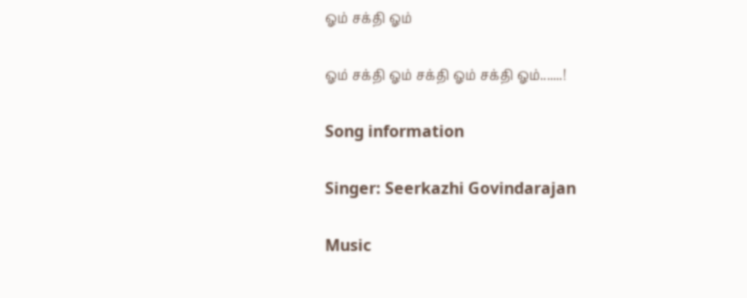ஓம் சக்தி ஓம்

ஓம் சக்தி ஓம் சக்தி ஓம் சக்தி ஓம்.......!

Song information

Singer: Seerkazhi Govindarajan

Music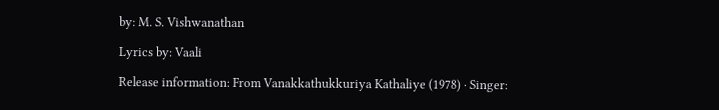by: M. S. Vishwanathan

Lyrics by: Vaali

Release information: From Vanakkathukkuriya Kathaliye (1978) · Singer: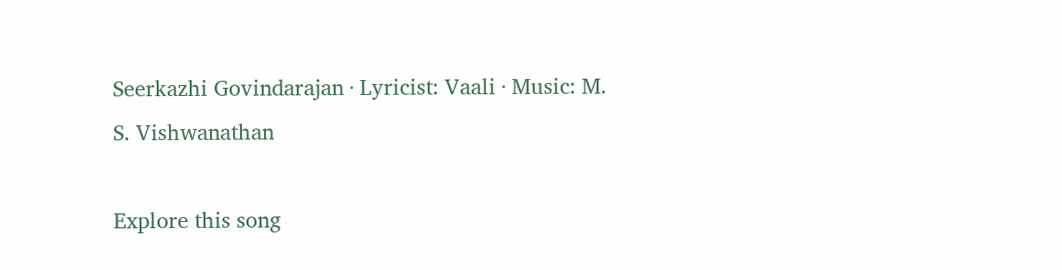Seerkazhi Govindarajan · Lyricist: Vaali · Music: M. S. Vishwanathan

Explore this song